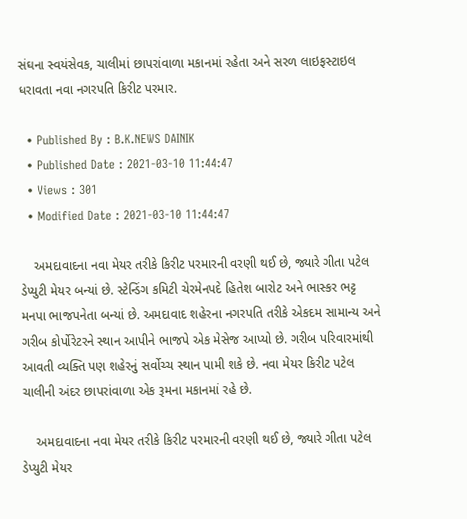સંઘના સ્વયંસેવક, ચાલીમાં છાપરાંવાળા મકાનમાં રહેતા અને સરળ લાઇફસ્ટાઇલ ધરાવતા નવા નગરપતિ કિરીટ પરમાર.

  • Published By : B.K.NEWS DAINIK
  • Published Date : 2021-03-10 11:44:47
  • Views : 301
  • Modified Date : 2021-03-10 11:44:47

    અમદાવાદના નવા મેયર તરીકે કિરીટ પરમારની વરણી થઈ છે, જ્યારે ગીતા પટેલ ડેપ્યુટી મેયર બન્યાં છે. સ્ટેન્ડિંગ કમિટી ચેરમેનપદે હિતેશ બારોટ અને ભાસ્કર ભટ્ટ મનપા ભાજપનેતા બન્યાં છે. અમદાવાદ શહેરના નગરપતિ તરીકે એકદમ સામાન્ય અને ગરીબ કોર્પોરેટરને સ્થાન આપીને ભાજપે એક મેસેજ આપ્યો છે. ગરીબ પરિવારમાંથી આવતી વ્યક્તિ પણ શહેરનું સર્વોચ્ચ સ્થાન પામી શકે છે. નવા મેયર કિરીટ પટેલ ચાલીની અંદર છાપરાંવાળા એક રૂમના મકાનમાં રહે છે.

    અમદાવાદના નવા મેયર તરીકે કિરીટ પરમારની વરણી થઈ છે, જ્યારે ગીતા પટેલ ડેપ્યુટી મેયર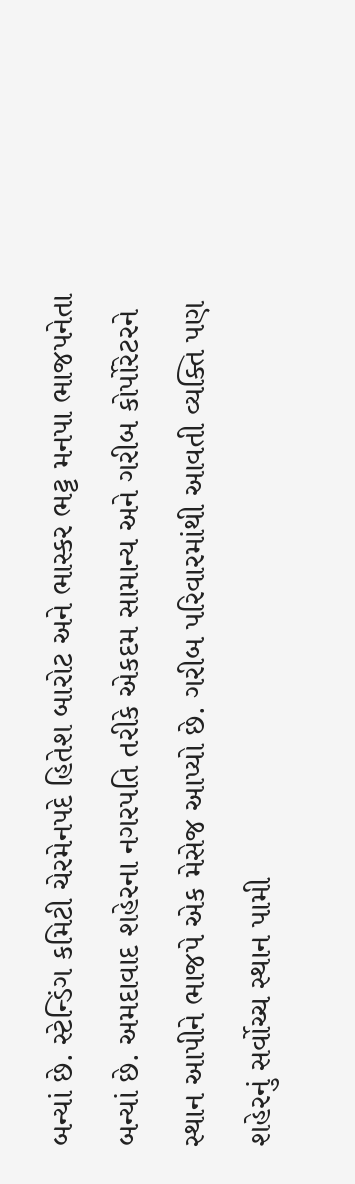બન્યાં છે. સ્ટેન્ડિંગ કમિટી ચેરમેનપદે હિતેશ બારોટ અને ભાસ્કર ભટ્ટ મનપા ભાજપનેતા બન્યાં છે. અમદાવાદ શહેરના નગરપતિ તરીકે એકદમ સામાન્ય અને ગરીબ કોર્પોરેટરને સ્થાન આપીને ભાજપે એક મેસેજ આપ્યો છે. ગરીબ પરિવારમાંથી આવતી વ્યક્તિ પણ શહેરનું સર્વોચ્ચ સ્થાન પામી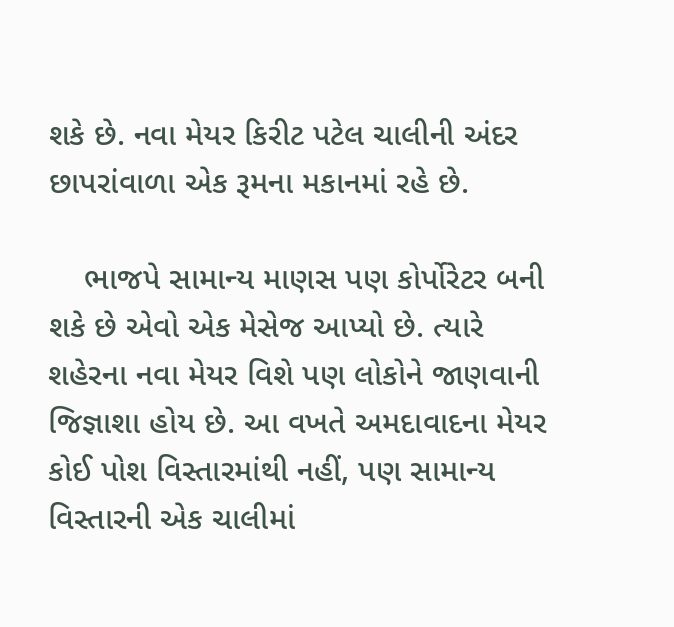શકે છે. નવા મેયર કિરીટ પટેલ ચાલીની અંદર છાપરાંવાળા એક રૂમના મકાનમાં રહે છે.

    ભાજપે સામાન્ય માણસ પણ કોર્પોરેટર બની શકે છે એવો એક મેસેજ આપ્યો છે. ત્યારે શહેરના નવા મેયર વિશે પણ લોકોને જાણવાની જિજ્ઞાશા હોય છે. આ વખતે અમદાવાદના મેયર કોઈ પોશ વિસ્તારમાંથી નહીં, પણ સામાન્ય વિસ્તારની એક ચાલીમાં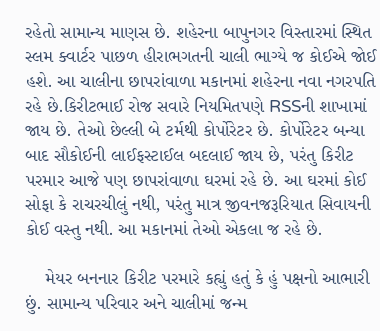રહેતો સામાન્ય માણસ છે. શહેરના બાપુનગર વિસ્તારમાં સ્થિત સ્લમ ક્વાર્ટર પાછળ હીરાભગતની ચાલી ભાગ્યે જ કોઈએ જોઈ હશે. આ ચાલીના છાપરાંવાળા મકાનમાં શહેરના નવા નગરપતિ રહે છે.કિરીટભાઈ રોજ સવારે નિયમિતપણે RSSની શાખામાં જાય છે. તેઓ છેલ્લી બે ટર્મથી કોર્પોરેટર છે. કોર્પોરેટર બન્યા બાદ સૌકોઈની લાઈફસ્ટાઈલ બદલાઈ જાય છે, પરંતુ કિરીટ પરમાર આજે પણ છાપરાંવાળા ઘરમાં રહે છે. આ ઘરમાં કોઈ સોફા કે રાચરચીલું નથી, પરંતુ માત્ર જીવનજરૂરિયાત સિવાયની કોઈ વસ્તુ નથી. આ મકાનમાં તેઓ એકલા જ રહે છે.

    મેયર બનનાર કિરીટ પરમારે કહ્યું હતું કે હું પક્ષનો આભારી છું. સામાન્ય પરિવાર અને ચાલીમાં જન્મ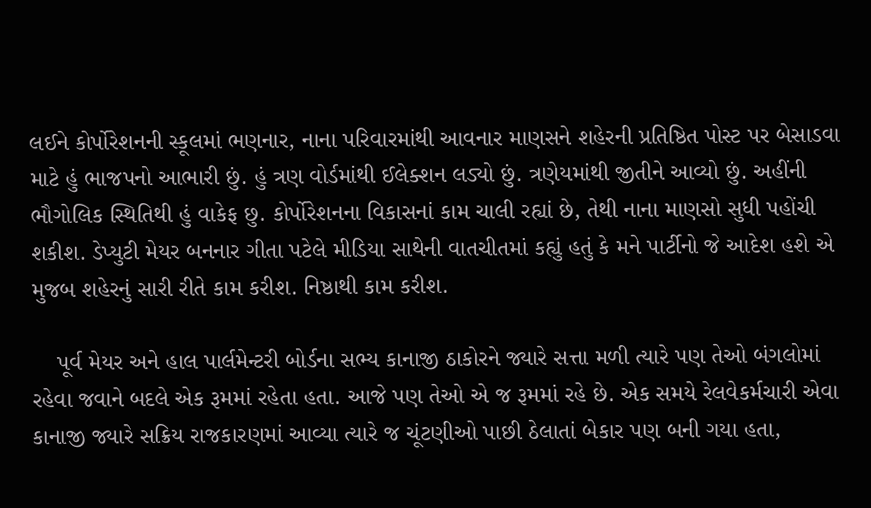લઈને કોર્પોરેશનની સ્કૂલમાં ભણનાર, નાના પરિવારમાંથી આવનાર માણસને શહેરની પ્રતિષ્ઠિત પોસ્ટ પર બેસાડવા માટે હું ભાજપનો આભારી છું. હું ત્રણ વોર્ડમાંથી ઈલેક્શન લડ્યો છું. ત્રણેયમાંથી જીતીને આવ્યો છું. અહીંની ભૌગોલિક સ્થિતિથી હું વાકેફ છુ. કોર્પોરેશનના વિકાસનાં કામ ચાલી રહ્યાં છે, તેથી નાના માણસો સુધી પહોંચી શકીશ. ડેપ્યુટી મેયર બનનાર ગીતા પટેલે મીડિયા સાથેની વાતચીતમાં કહ્યું હતું કે મને પાર્ટીનો જે આદેશ હશે એ મુજબ શહેરનું સારી રીતે કામ કરીશ. નિષ્ઠાથી કામ કરીશ.

    પૂર્વ મેયર અને હાલ પાર્લમેન્ટરી બોર્ડના સભ્ય કાનાજી ઠાકોરને જ્યારે સત્તા મળી ત્યારે પણ તેઓ બંગલોમાં રહેવા જવાને બદલે એક રૂમમાં રહેતા હતા. આજે પણ તેઓ એ જ રૂમમાં રહે છે. એક સમયે રેલવેકર્મચારી એવા કાનાજી જ્યારે સક્રિય રાજકારણમાં આવ્યા ત્યારે જ ચૂંટણીઓ પાછી ઠેલાતાં બેકાર પણ બની ગયા હતા,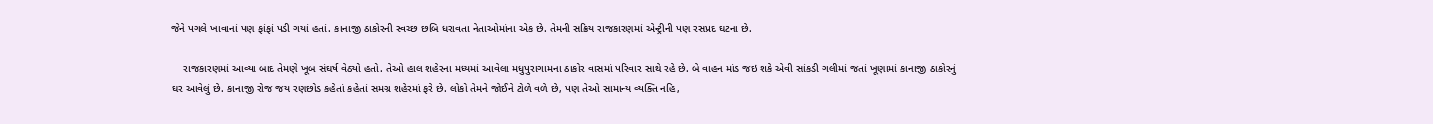જેને પગલે ખાવાનાં પણ ફાંફાં પડી ગયાં હતાં. કાનાજી ઠાકોરની સ્વચ્છ છબિ ધરાવતા નેતાઓમાંના એક છે. તેમની સક્રિય રાજકારણમાં એન્ટ્રીની પણ રસપ્રદ ઘટના છે.

    રાજકારણમાં આવ્યા બાદ તેમણે ખૂબ સંઘર્ષ વેઠ્યો હતો. તેઓ હાલ શહેરના મધ્યમાં આવેલા મધુપુરાગામના ઠાકોર વાસમાં પરિવાર સાથે રહે છે. બે વાહન માંડ જઇ શકે એવી સાંકડી ગલીમાં જતાં ખૂણામાં કાનાજી ઠાકોરનું ઘર આવેલું છે. કાનાજી રોજ જય રણછોડ કહેતાં કહેતાં સમગ્ર શહેરમાં ફરે છે. લોકો તેમને જોઈને ટોળે વળે છે, પણ તેઓ સામાન્ય વ્યક્તિ નહિ,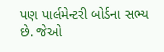પણ પાર્લમેન્ટરી બોર્ડના સભ્ય છે. જેઓ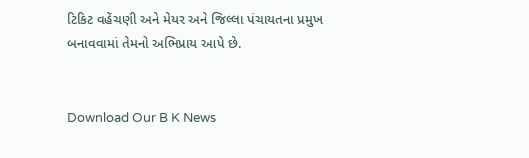ટિકિટ વહેંચણી અને મેયર અને જિલ્લા પંચાયતના પ્રમુખ બનાવવામાં તેમનો અભિપ્રાય આપે છે.


Download Our B K News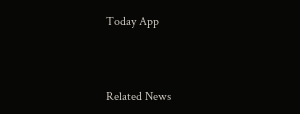Today App



Related News